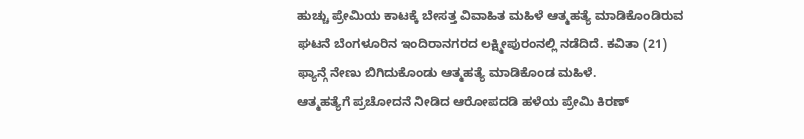ಹುಚ್ಚು ಪ್ರೇಮಿಯ ಕಾಟಕ್ಕೆ ಬೇಸತ್ತ ವಿವಾಹಿತ ಮಹಿಳೆ ಆತ್ಮಹತ್ಯೆ ಮಾಡಿಕೊಂಡಿರುವ ಘಟನೆ ಬೆಂಗಳೂರಿನ ಇಂದಿರಾನಗರದ ಲಕ್ಷ್ಮೀಪುರಂನಲ್ಲಿ ನಡೆದಿದೆ. ಕವಿತಾ (21) ಫ್ಯಾನ್ಗೆ ನೇಣು ಬಿಗಿದುಕೊಂಡು ಆತ್ಮಹತ್ಯೆ ಮಾಡಿಕೊಂಡ ಮಹಿಳೆ.
ಆತ್ಮಹತ್ಯೆಗೆ ಪ್ರಚೋದನೆ ನೀಡಿದ ಆರೋಪದಡಿ ಹಳೆಯ ಪ್ರೇಮಿ ಕಿರಣ್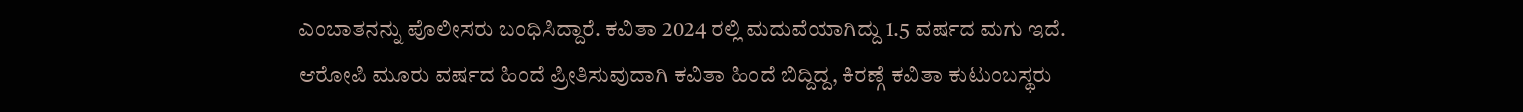ಎಂಬಾತನನ್ನು ಪೊಲೀಸರು ಬಂಧಿಸಿದ್ದಾರೆ. ಕವಿತಾ 2024 ರಲ್ಲಿ ಮದುವೆಯಾಗಿದ್ದು 1.5 ವರ್ಷದ ಮಗು ಇದೆ.
ಆರೋಪಿ ಮೂರು ವರ್ಷದ ಹಿಂದೆ ಪ್ರೀತಿಸುವುದಾಗಿ ಕವಿತಾ ಹಿಂದೆ ಬಿದ್ದಿದ್ದ, ಕಿರಣ್ಗೆ ಕವಿತಾ ಕುಟುಂಬಸ್ಥರು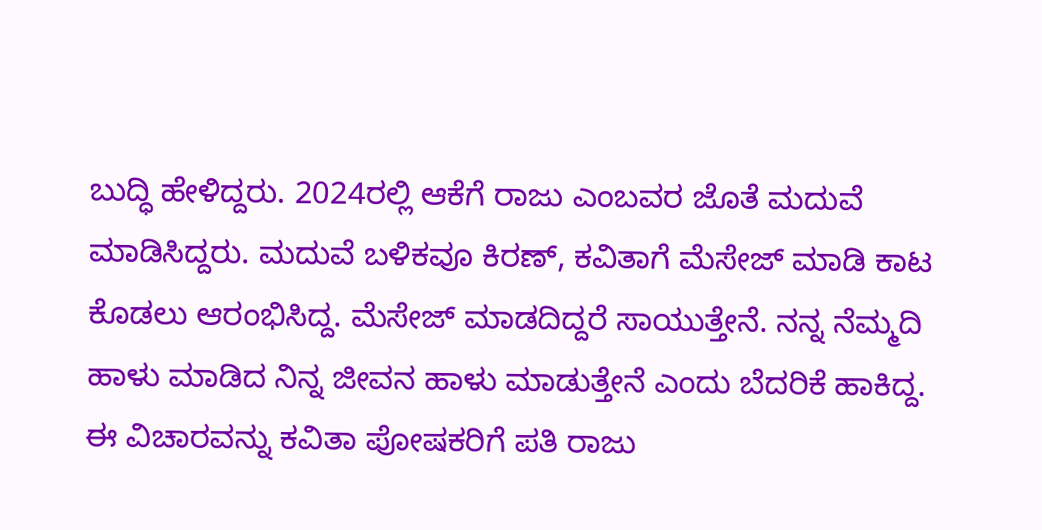ಬುದ್ಧಿ ಹೇಳಿದ್ದರು. 2024ರಲ್ಲಿ ಆಕೆಗೆ ರಾಜು ಎಂಬವರ ಜೊತೆ ಮದುವೆ ಮಾಡಿಸಿದ್ದರು. ಮದುವೆ ಬಳಿಕವೂ ಕಿರಣ್, ಕವಿತಾಗೆ ಮೆಸೇಜ್ ಮಾಡಿ ಕಾಟ ಕೊಡಲು ಆರಂಭಿಸಿದ್ದ. ಮೆಸೇಜ್ ಮಾಡದಿದ್ದರೆ ಸಾಯುತ್ತೇನೆ. ನನ್ನ ನೆಮ್ಮದಿ ಹಾಳು ಮಾಡಿದ ನಿನ್ನ ಜೀವನ ಹಾಳು ಮಾಡುತ್ತೇನೆ ಎಂದು ಬೆದರಿಕೆ ಹಾಕಿದ್ದ.
ಈ ವಿಚಾರವನ್ನು ಕವಿತಾ ಪೋಷಕರಿಗೆ ಪತಿ ರಾಜು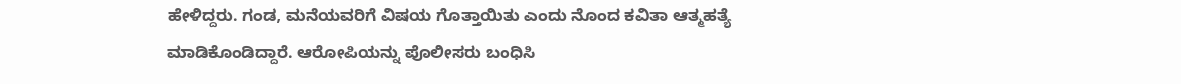ಹೇಳಿದ್ದರು. ಗಂಡ, ಮನೆಯವರಿಗೆ ವಿಷಯ ಗೊತ್ತಾಯಿತು ಎಂದು ನೊಂದ ಕವಿತಾ ಆತ್ಮಹತ್ಯೆ ಮಾಡಿಕೊಂಡಿದ್ದಾರೆ. ಆರೋಪಿಯನ್ನು ಪೊಲೀಸರು ಬಂಧಿಸಿ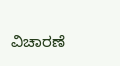ವಿಚಾರಣೆ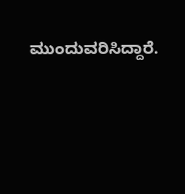ಮುಂದುವರಿಸಿದ್ದಾರೆ.